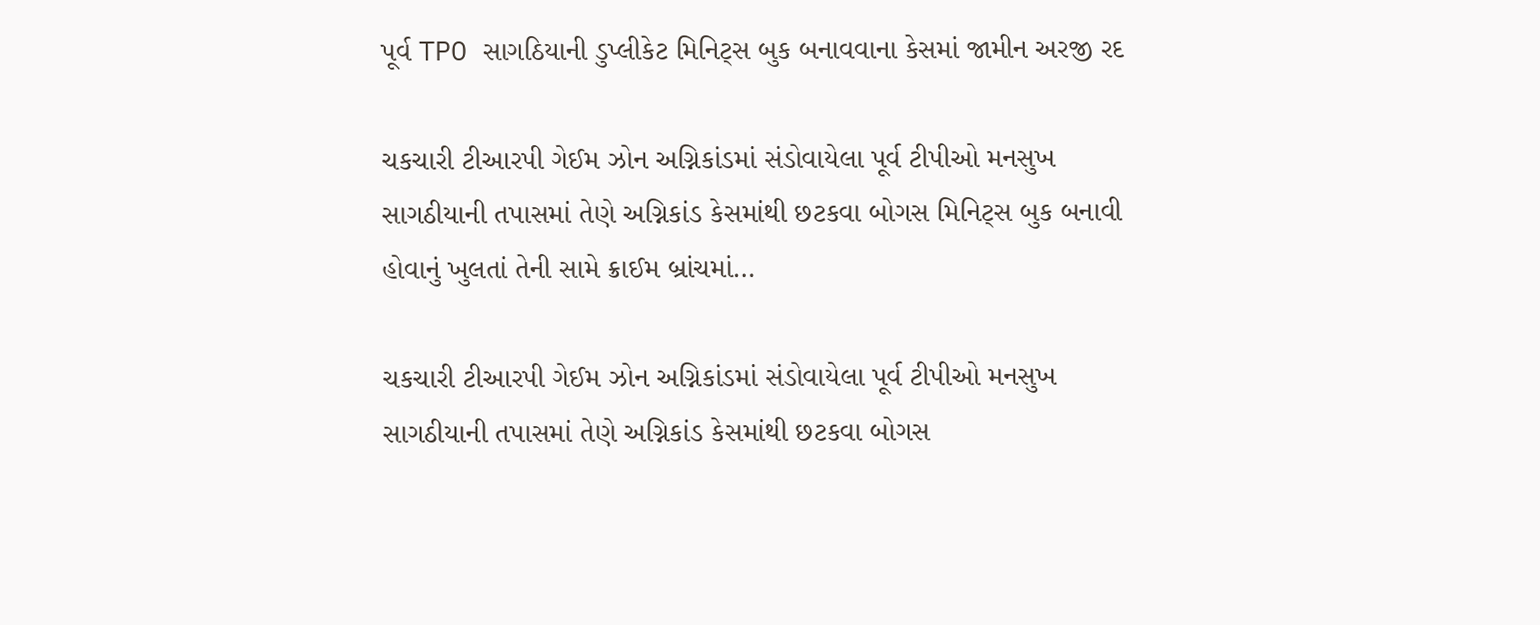પૂર્વ TPO સાગઠિયાની ડુપ્લીકેટ મિનિટ્સ બુક બનાવવાના કેસમાં જામીન અરજી રદ

ચકચારી ટીઆરપી ગેઈમ ઝોન અગ્નિકાંડમાં સંડોવાયેલા પૂર્વ ટીપીઓ મનસુખ સાગઠીયાની તપાસમાં તેણે અગ્નિકાંડ કેસમાંથી છટકવા બોગસ મિનિટ્સ બુક બનાવી હોવાનું ખુલતાં તેની સામે ક્રાઈમ બ્રાંચમાં…

ચકચારી ટીઆરપી ગેઈમ ઝોન અગ્નિકાંડમાં સંડોવાયેલા પૂર્વ ટીપીઓ મનસુખ સાગઠીયાની તપાસમાં તેણે અગ્નિકાંડ કેસમાંથી છટકવા બોગસ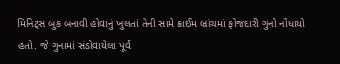મિનિટ્સ બુક બનાવી હોવાનું ખુલતાં તેની સામે ક્રાઈમ બ્રાંચમાં ફોજદારી ગુનો નોંધાયો હતો. જે ગુનામાં સંડોવાયેલા પૂર્વ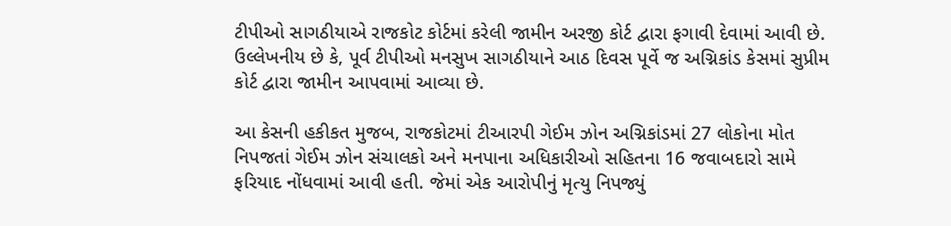ટીપીઓ સાગઠીયાએ રાજકોટ કોર્ટમાં કરેલી જામીન અરજી કોર્ટ દ્વારા ફગાવી દેવામાં આવી છે. ઉલ્લેખનીય છે કે, પૂર્વ ટીપીઓ મનસુખ સાગઠીયાને આઠ દિવસ પૂર્વે જ અગ્નિકાંડ કેસમાં સુપ્રીમ કોર્ટ દ્વારા જામીન આપવામાં આવ્યા છે.

આ કેસની હકીકત મુજબ, રાજકોટમાં ટીઆરપી ગેઈમ ઝોન અગ્નિકાંડમાં 27 લોકોના મોત નિપજતાં ગેઈમ ઝોન સંચાલકો અને મનપાના અધિકારીઓ સહિતના 16 જવાબદારો સામે ફરિયાદ નોંધવામાં આવી હતી. જેમાં એક આરોપીનું મૃત્યુ નિપજ્યું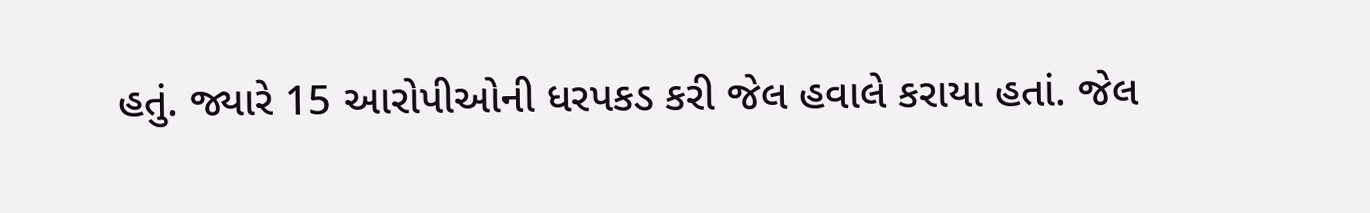હતું. જ્યારે 15 આરોપીઓની ધરપકડ કરી જેલ હવાલે કરાયા હતાં. જેલ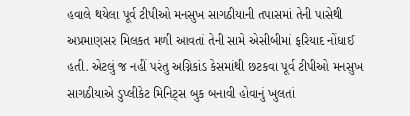હવાલે થયેલા પૂર્વ ટીપીઓ મનસુખ સાગઠીયાની તપાસમાં તેની પાસેથી અપ્રમાણસર મિલકત મળી આવતાં તેની સામે એસીબીમાં ફરિયાદ નોંધાઈ હતી. એટલું જ નહીં પરંતુ અગ્નિકાંડ કેસમાંથી છટકવા પૂર્વ ટીપીઓ મનસુખ સાગઠીયાએ ડુપ્લીકેટ મિનિટ્સ બુક બનાવી હોવાનું ખુલતાં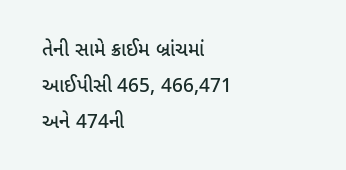તેની સામે ક્રાઈમ બ્રાંચમાં આઈપીસી 465, 466,471 અને 474ની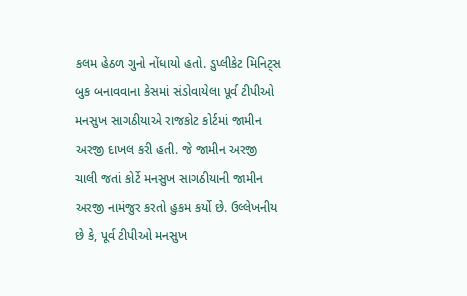કલમ હેઠળ ગુનો નોંધાયો હતો. ડુપ્લીકેટ મિનિટ્સ બુક બનાવવાના કેસમાં સંડોવાયેલા પૂર્વ ટીપીઓ મનસુખ સાગઠીયાએ રાજકોટ કોર્ટમાં જામીન અરજી દાખલ કરી હતી. જે જામીન અરજી ચાલી જતાં કોર્ટે મનસુખ સાગઠીયાની જામીન અરજી નામંજુર કરતો હુકમ કર્યો છે. ઉલ્લેખનીય છે કે, પૂર્વ ટીપીઓ મનસુખ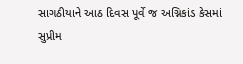સાગઠીયાને આઠ દિવસ પૂર્વે જ અગ્નિકાંડ કેસમાં સુપ્રીમ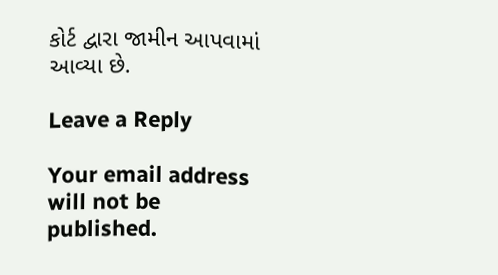કોર્ટ દ્વારા જામીન આપવામાં આવ્યા છે.

Leave a Reply

Your email address will not be published.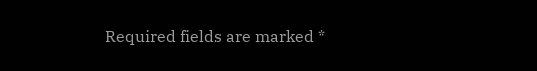Required fields are marked *